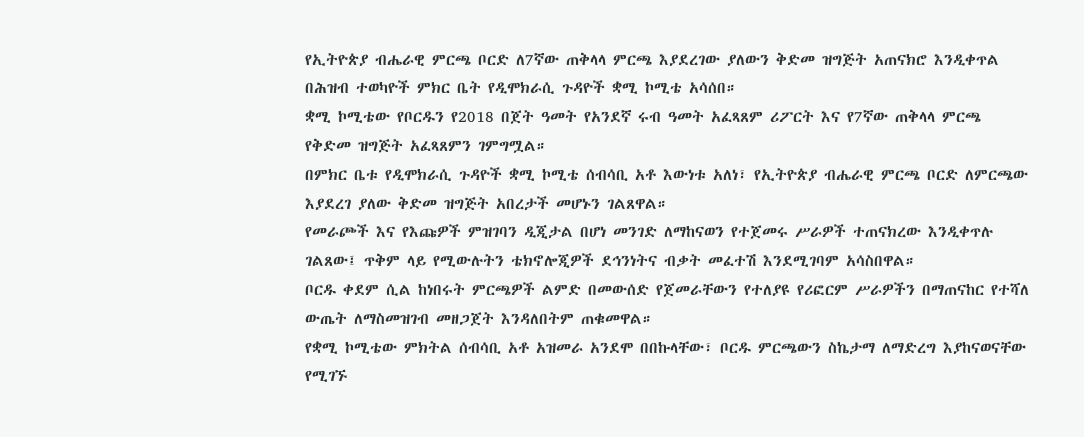የኢትዮጵያ ብሔራዊ ምርጫ ቦርድ ለ7ኛው ጠቅላላ ምርጫ እያደረገው ያለውን ቅድመ ዝግጅት አጠናክሮ እንዲቀጥል በሕዝብ ተወካዮች ምክር ቤት የዲሞክራሲ ጉዳዮች ቋሚ ኮሚቴ አሳሰበ።
ቋሚ ኮሚቴው የቦርዱን የ2018 በጀት ዓመት የአንደኛ ሩብ ዓመት አፈጻጸም ሪፖርት እና የ7ኛው ጠቅላላ ምርጫ የቅድመ ዝግጅት አፈጻጸምን ገምግሟል።
በምክር ቤቱ የዲሞክራሲ ጉዳዮች ቋሚ ኮሚቴ ሰብሳቢ አቶ እውነቱ አለነ፣ የኢትዮጵያ ብሔራዊ ምርጫ ቦርድ ለምርጫው እያደረገ ያለው ቅድመ ዝግጅት አበረታች መሆኑን ገልጸዋል።
የመራጮች እና የእጩዎች ምዝገባን ዲጂታል በሆነ መንገድ ለማከናወን የተጀመሩ ሥራዎች ተጠናክረው እንዲቀጥሉ ገልጸው፤ ጥቅም ላይ የሚውሉትን ቴክኖሎጂዎች ደኅንነትና ብቃት መፈተሽ እንደሚገባም አሳስበዋል።
ቦርዱ ቀደም ሲል ከነበሩት ምርጫዎች ልምድ በመውሰድ የጀመራቸውን የተለያዩ የሪፎርም ሥራዎችን በማጠናከር የተሻለ ውጤት ለማስመዝገብ መዘጋጀት እንዳለበትም ጠቁመዋል።
የቋሚ ኮሚቴው ምክትል ሰብሳቢ አቶ አዝመራ አንደሞ በበኩላቸው፣ ቦርዱ ምርጫውን ስኬታማ ለማድረግ እያከናወናቸው የሚገኙ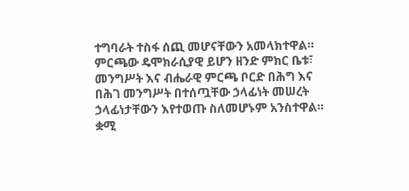ተግባራት ተስፋ ሰጪ መሆናቸውን አመላክተዋል።
ምርጫው ዴሞክራሲያዊ ይሆን ዘንድ ምክር ቤቱ፣ መንግሥት እና ብሔራዊ ምርጫ ቦርድ በሕግ እና በሕገ መንግሥት በተሰጧቸው ኃላፊነት መሠረት ኃላፊነታቸውን እየተወጡ ስለመሆኑም አንስተዋል።
ቋሚ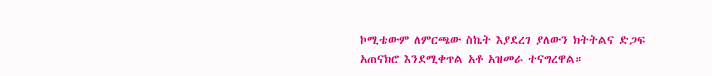ኮሚቴውም ለምርጫው ስኬት እያደረገ ያለውን ክትትልና ድጋፍ አጠናክሮ እንደሚቀጥል አቶ አዝመራ ተናግረዋል።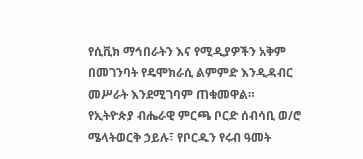የሲቪክ ማኅበራትን እና የሚዲያዎችን አቅም በመገንባት የዴሞክራሲ ልምምድ እንዲዳብር መሥራት እንደሚገባም ጠቁመዋል።
የኢትዮጵያ ብሔራዊ ምርጫ ቦርድ ሰብሳቢ ወ/ሮ ሜላትወርቅ ኃይሉ፣ የቦርዱን የሩብ ዓመት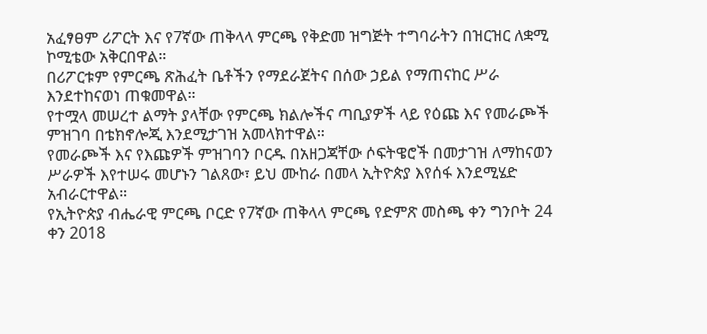አፈፃፀም ሪፖርት እና የ7ኛው ጠቅላላ ምርጫ የቅድመ ዝግጅት ተግባራትን በዝርዝር ለቋሚ ኮሚቴው አቅርበዋል።
በሪፖርቱም የምርጫ ጽሕፈት ቤቶችን የማደራጀትና በሰው ኃይል የማጠናከር ሥራ እንደተከናወነ ጠቁመዋል።
የተሟላ መሠረተ ልማት ያላቸው የምርጫ ክልሎችና ጣቢያዎች ላይ የዕጩ እና የመራጮች ምዝገባ በቴክኖሎጂ እንደሚታገዝ አመላክተዋል።
የመራጮች እና የእጩዎች ምዝገባን ቦርዱ በአዘጋጃቸው ሶፍትዌሮች በመታገዝ ለማከናወን ሥራዎች እየተሠሩ መሆኑን ገልጸው፣ ይህ ሙከራ በመላ ኢትዮጵያ እየሰፋ እንደሚሄድ አብራርተዋል።
የኢትዮጵያ ብሔራዊ ምርጫ ቦርድ የ7ኛው ጠቅላላ ምርጫ የድምጽ መስጫ ቀን ግንቦት 24 ቀን 2018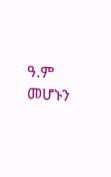ዓ.ም መሆኑን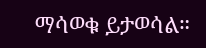ማሳወቁ ይታወሳል።